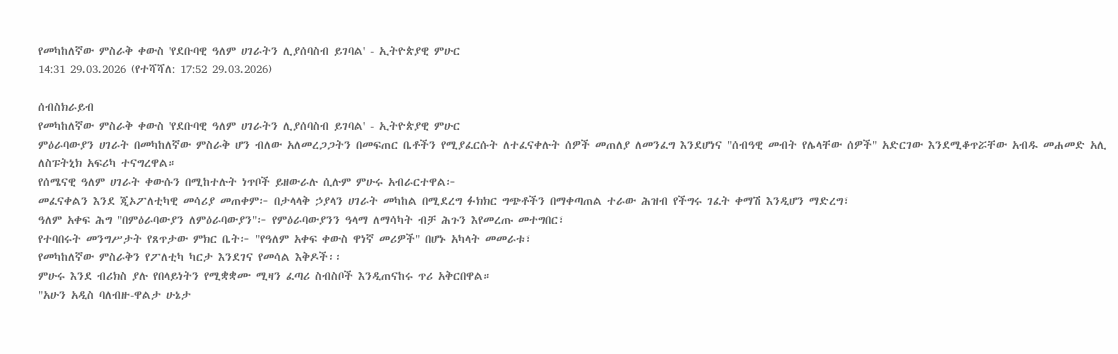የመካከለኛው ምስራቅ ቀውስ 'የደቡባዊ ዓለም ሀገራትን ሊያሰባስብ ይገባል' - ኢትዮጵያዊ ምሁር
14:31 29.03.2026 (የተሻሻለ: 17:52 29.03.2026)

ሰብስክራይብ
የመካከለኛው ምስራቅ ቀውስ 'የደቡባዊ ዓለም ሀገራትን ሊያሰባስብ ይገባል' - ኢትዮጵያዊ ምሁር
ምዕራባውያን ሀገራት በመካከለኛው ምስራቅ ሆን ብለው አለመረጋጋትን በመፍጠር ቤቶችን የሚያፈርሱት ለተፈናቀሉት ሰዎች መጠለያ ለመንፈግ እንደሆነና "ሰብዓዊ መብት የሌላቸው ሰዎች" አድርገው እንደሚቆጥሯቸው አብዱ መሐመድ አሊ ለስፑትኒክ አፍሪካ ተናግረዋል።
የሰሜናዊ ዓለም ሀገራት ቀውሱን በሚከተሉት ነጥቦች ይዘውራሉ ሲሉም ምሁሩ አብራርተዋል፦
መፈናቀልን እንደ ጂኦፖለቲካዊ መሳሪያ መጠቀም፦ በታላላቅ ኃያላን ሀገራት መካከል በሚደረግ ፉክክር ግጭቶችን በማቀጣጠል ተራው ሕዝብ የችግሩ ገፈት ቀማሽ እንዲሆን ማድረግ፣
ዓለም አቀፍ ሕግ "በምዕራባውያን ለምዕራባውያን"፦ የምዕራባውያንን ዓላማ ለማሳካት ብቻ ሕጉን እየመረጡ መተግበር፣
የተባበሩት መንግሥታት የጸጥታው ምክር ቤት፦ "የዓለም አቀፍ ቀውስ ዋነኛ መሪዎች" በሆኑ አካላት መመራቱ፣
የመካከለኛው ምስራቅን የፖለቲካ ካርታ እንደገና የመሳል እቅዶች፡፡
ምሁሩ እንደ ብሪክስ ያሉ የበላይነትን የሚቋቋሙ ሚዛን ፈጣሪ ስብስቦች እንዲጠናከሩ ጥሪ አቅርበዋል።
"አሁን አዲስ ባለብዙ-ዋልታ ሁኔታ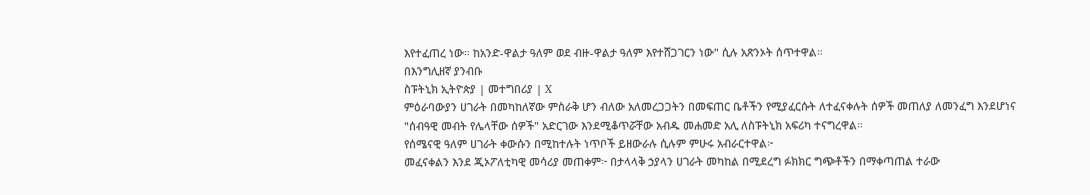እየተፈጠረ ነው። ከአንድ-ዋልታ ዓለም ወደ ብዙ-ዋልታ ዓለም እየተሸጋገርን ነው" ሲሉ አጽንኦት ሰጥተዋል።
በእንግሊዘኛ ያንብቡ
ስፑትኒክ ኢትዮጵያ | መተግበሪያ | X
ምዕራባውያን ሀገራት በመካከለኛው ምስራቅ ሆን ብለው አለመረጋጋትን በመፍጠር ቤቶችን የሚያፈርሱት ለተፈናቀሉት ሰዎች መጠለያ ለመንፈግ እንደሆነና "ሰብዓዊ መብት የሌላቸው ሰዎች" አድርገው እንደሚቆጥሯቸው አብዱ መሐመድ አሊ ለስፑትኒክ አፍሪካ ተናግረዋል።
የሰሜናዊ ዓለም ሀገራት ቀውሱን በሚከተሉት ነጥቦች ይዘውራሉ ሲሉም ምሁሩ አብራርተዋል፦
መፈናቀልን እንደ ጂኦፖለቲካዊ መሳሪያ መጠቀም፦ በታላላቅ ኃያላን ሀገራት መካከል በሚደረግ ፉክክር ግጭቶችን በማቀጣጠል ተራው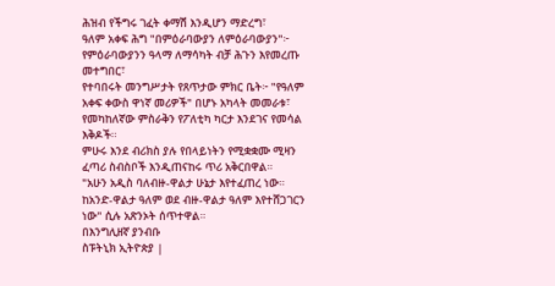ሕዝብ የችግሩ ገፈት ቀማሽ እንዲሆን ማድረግ፣
ዓለም አቀፍ ሕግ "በምዕራባውያን ለምዕራባውያን"፦ የምዕራባውያንን ዓላማ ለማሳካት ብቻ ሕጉን እየመረጡ መተግበር፣
የተባበሩት መንግሥታት የጸጥታው ምክር ቤት፦ "የዓለም አቀፍ ቀውስ ዋነኛ መሪዎች" በሆኑ አካላት መመራቱ፣
የመካከለኛው ምስራቅን የፖለቲካ ካርታ እንደገና የመሳል እቅዶች፡፡
ምሁሩ እንደ ብሪክስ ያሉ የበላይነትን የሚቋቋሙ ሚዛን ፈጣሪ ስብስቦች እንዲጠናከሩ ጥሪ አቅርበዋል።
"አሁን አዲስ ባለብዙ-ዋልታ ሁኔታ እየተፈጠረ ነው። ከአንድ-ዋልታ ዓለም ወደ ብዙ-ዋልታ ዓለም እየተሸጋገርን ነው" ሲሉ አጽንኦት ሰጥተዋል።
በእንግሊዘኛ ያንብቡ
ስፑትኒክ ኢትዮጵያ |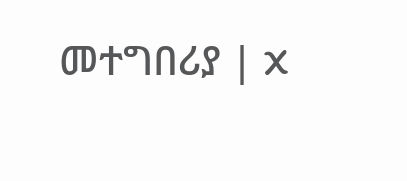መተግበሪያ | X